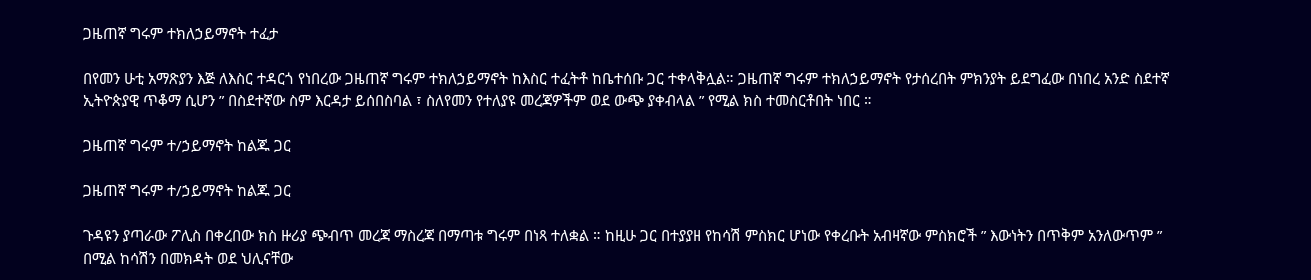ጋዜጠኛ ግሩም ተክለኃይማኖት ተፈታ

በየመን ሁቲ አማጽያን እጅ ለእስር ተዳርጎ የነበረው ጋዜጠኛ ግሩም ተክለኃይማኖት ከእስር ተፈትቶ ከቤተሰቡ ጋር ተቀላቅሏል። ጋዜጠኛ ግሩም ተክለኃይማኖት የታሰረበት ምክንያት ይደግፈው በነበረ አንድ ስደተኛ ኢትዮጵያዊ ጥቆማ ሲሆን ” በስደተኛው ስም እርዳታ ይሰበስባል ፣ ስለየመን የተለያዩ መረጃዎችም ወደ ውጭ ያቀብላል ” የሚል ክስ ተመስርቶበት ነበር ።

ጋዜጠኛ ግሩም ተ/ኃይማኖት ከልጁ ጋር

ጋዜጠኛ ግሩም ተ/ኃይማኖት ከልጁ ጋር

ጉዳዩን ያጣራው ፖሊስ በቀረበው ክስ ዙሪያ ጭብጥ መረጃ ማስረጃ በማጣቱ ግሩም በነጻ ተለቋል ። ከዚሁ ጋር በተያያዘ የከሳሽ ምስክር ሆነው የቀረቡት አብዛኛው ምስክሮች ” እውነትን በጥቅም አንለውጥም ” በሚል ከሳሽን በመክዳት ወደ ህሊናቸው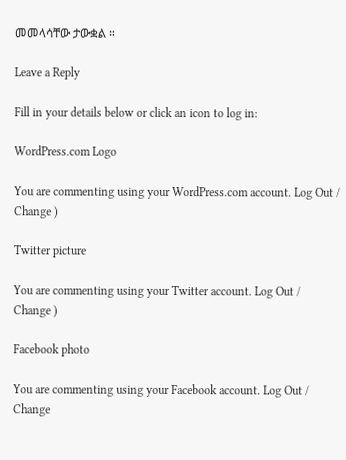መመላሳቸው ታውቋል ።

Leave a Reply

Fill in your details below or click an icon to log in:

WordPress.com Logo

You are commenting using your WordPress.com account. Log Out /  Change )

Twitter picture

You are commenting using your Twitter account. Log Out /  Change )

Facebook photo

You are commenting using your Facebook account. Log Out /  Change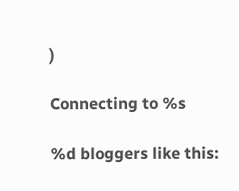)

Connecting to %s

%d bloggers like this: